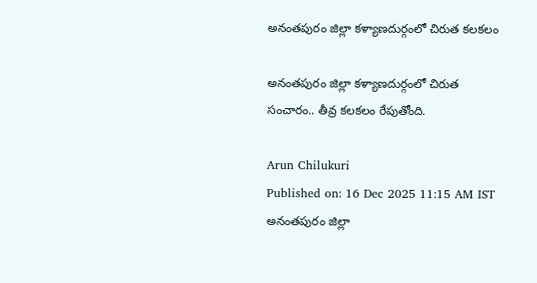అనంతపురం జిల్లా కళ్యాణదుర్గంలో చిరుత కలకలం

అనంతపురం జిల్లా కళ్యాణదుర్గంలో చిరుత సంచారం.. తీవ్ర కలకలం రేపుతోంది.

Arun Chilukuri
Published on: 16 Dec 2025 11:15 AM IST
అనంతపురం జిల్లా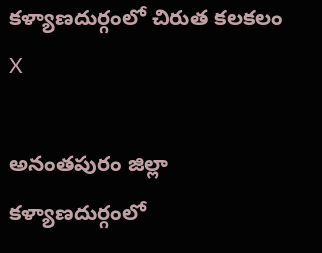కళ్యాణదుర్గంలో చిరుత కలకలం
X

అనంతపురం జిల్లా కళ్యాణదుర్గంలో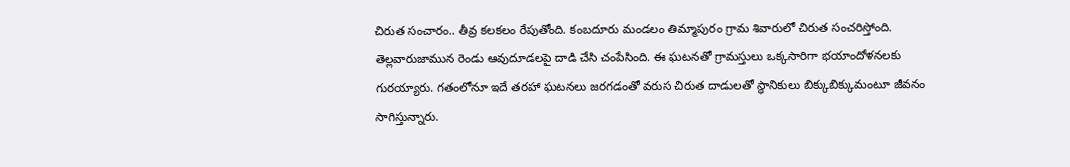చిరుత సంచారం.. తీవ్ర కలకలం రేపుతోంది. కంబదూరు మండలం తిమ్మాపురం గ్రామ శివారులో చిరుత సంచరిస్తోంది. తెల్లవారుజామున రెండు ఆవుదూడలపై దాడి చేసి చంపేసింది. ఈ ఘటనతో గ్రామస్తులు ఒక్కసారిగా భయాందోళనలకు గురయ్యారు. గతంలోనూ ఇదే తరహా ఘటనలు జరగడంతో వరుస చిరుత దాడులతో స్థానికులు బిక్కుబిక్కుమంటూ జీవనం సాగిస్తున్నారు.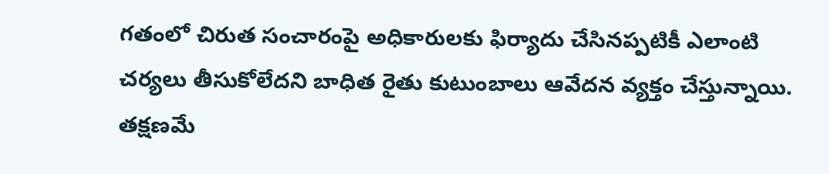గతంలో చిరుత సంచారంపై అధికారులకు ఫిర్యాదు చేసినప్పటికీ ఎలాంటి చర్యలు తీసుకోలేదని బాధిత రైతు కుటుంబాలు ఆవేదన వ్యక్తం చేస్తున్నాయి. తక్షణమే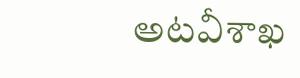అటవీశాఖ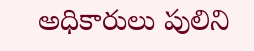అధికారులు పులిని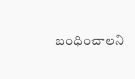బంధించాలని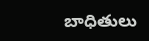బాధితులు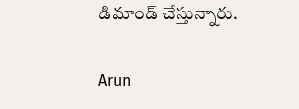డిమాండ్ చేస్తున్నారు.

Arun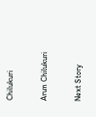Chilukuri

Arun Chilukuri

Next Story